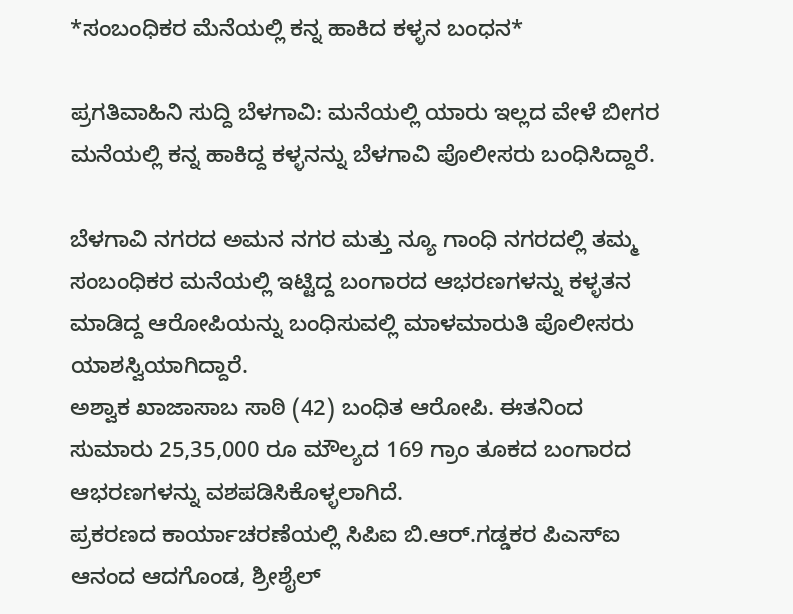*ಸಂಬಂಧಿಕರ ಮೆನೆಯಲ್ಲಿ ಕನ್ನ ಹಾಕಿದ ಕಳ್ಳನ ಬಂಧನ*

ಪ್ರಗತಿವಾಹಿನಿ ಸುದ್ದಿ ಬೆಳಗಾವಿ: ಮನೆಯಲ್ಲಿ ಯಾರು ಇಲ್ಲದ ವೇಳೆ ಬೀಗರ ಮನೆಯಲ್ಲಿ ಕನ್ನ ಹಾಕಿದ್ದ ಕಳ್ಳನನ್ನು ಬೆಳಗಾವಿ ಪೊಲೀಸರು ಬಂಧಿಸಿದ್ದಾರೆ.

ಬೆಳಗಾವಿ ನಗರದ ಅಮನ ನಗರ ಮತ್ತು ನ್ಯೂ ಗಾಂಧಿ ನಗರದಲ್ಲಿ ತಮ್ಮ ಸಂಬಂಧಿಕರ ಮನೆಯಲ್ಲಿ ಇಟ್ಟಿದ್ದ ಬಂಗಾರದ ಆಭರಣಗಳನ್ನು ಕಳ್ಳತನ ಮಾಡಿದ್ದ ಆರೋಪಿಯನ್ನು ಬಂಧಿಸುವಲ್ಲಿ ಮಾಳಮಾರುತಿ ಪೊಲೀಸರು ಯಾಶಸ್ವಿಯಾಗಿದ್ದಾರೆ.
ಅಶ್ವಾಕ ಖಾಜಾಸಾಬ ಸಾಠಿ (42) ಬಂಧಿತ ಆರೋಪಿ. ಈತನಿಂದ ಸುಮಾರು 25,35,000 ರೂ ಮೌಲ್ಯದ 169 ಗ್ರಾಂ ತೂಕದ ಬಂಗಾರದ ಆಭರಣಗಳನ್ನು ವಶಪಡಿಸಿಕೊಳ್ಳಲಾಗಿದೆ.
ಪ್ರಕರಣದ ಕಾರ್ಯಾಚರಣೆಯಲ್ಲಿ ಸಿಪಿಐ ಬಿ.ಆರ್.ಗಡ್ಡಕರ ಪಿಎಸ್ಐ ಆನಂದ ಆದಗೊಂಡ, ಶ್ರೀಶೈಲ್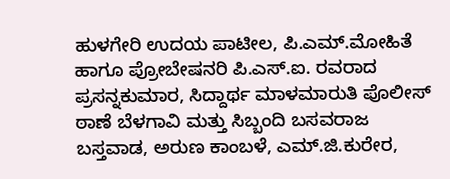ಹುಳಗೇರಿ ಉದಯ ಪಾಟೀಲ, ಪಿ.ಎಮ್.ಮೋಹಿತೆ ಹಾಗೂ ಪ್ರೋಬೇಷನರಿ ಪಿ.ಎಸ್.ಐ. ರವರಾದ ಪ್ರಸನ್ನಕುಮಾರ, ಸಿದ್ದಾರ್ಥ ಮಾಳಮಾರುತಿ ಪೊಲೀಸ್ ಠಾಣೆ ಬೆಳಗಾವಿ ಮತ್ತು ಸಿಬ್ಬಂದಿ ಬಸವರಾಜ ಬಸ್ತವಾಡ, ಅರುಣ ಕಾಂಬಳೆ, ಎಮ್.ಜಿ.ಕುರೇರ,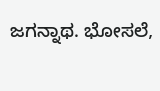ಜಗನ್ನಾಥ. ಭೋಸಲೆ,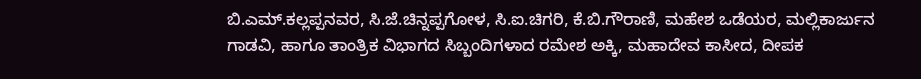ಬಿ.ಎಮ್.ಕಲ್ಲಪ್ಪನವರ, ಸಿ.ಜೆ.ಚಿನ್ನಪ್ಪಗೋಳ, ಸಿ.ಐ.ಚಿಗರಿ, ಕೆ.ಬಿ.ಗೌರಾಣಿ, ಮಹೇಶ ಒಡೆಯರ, ಮಲ್ಲಿಕಾರ್ಜುನ ಗಾಡವಿ, ಹಾಗೂ ತಾಂತ್ರಿಕ ವಿಭಾಗದ ಸಿಬ್ಬಂದಿಗಳಾದ ರಮೇಶ ಅಕ್ಕಿ, ಮಹಾದೇವ ಕಾಸೀದ, ದೀಪಕ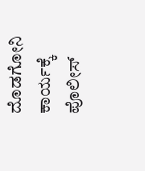ದೊಡಗೋನಿ ಕಾರ್ಯಕ್ಕೆ ಪೊಲೀಸ್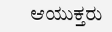ಆಯುಕ್ತರು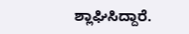ಶ್ಲಾಘಿಸಿದ್ದಾರೆ.